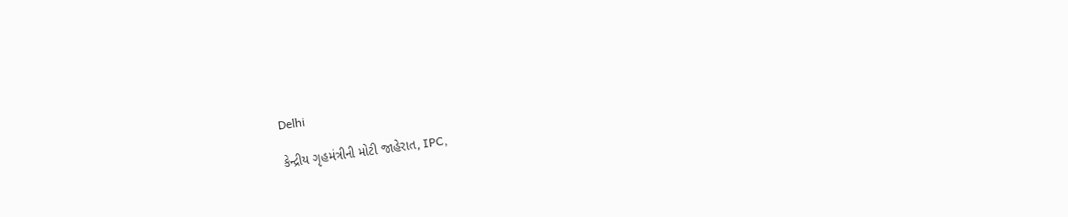Delhi

કેન્દ્રીય ગૃહમંત્રીની મોટી જાહેરાત, IPC,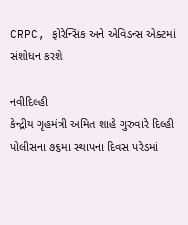CRPC, ફોરેન્સિક અને એવિડન્સ એક્ટમાં સંશોધન કરશે

નવીદિલ્હી
કેન્દ્રીય ગૃહમંત્રી અમિત શાહે ગુરુવારે દિલ્હી પોલીસના ૭૬મા સ્થાપના દિવસ પરેડમાં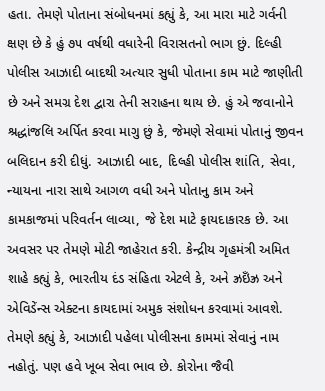હતા. તેમણે પોતાના સંબોધનમાં કહ્યું કે, આ મારા માટે ગર્વની ક્ષણ છે કે હું ૭૫ વર્ષથી વધારેની વિરાસતનો ભાગ છું. દિલ્હી પોલીસ આઝાદી બાદથી અત્યાર સુધી પોતાના કામ માટે જાણીતી છે અને સમગ્ર દેશ દ્વારા તેની સરાહના થાય છે. હું એ જવાનોને શ્રદ્ધાંજલિ અર્પિત કરવા માગુ છું કે, જેમણે સેવામાં પોતાનું જીવન બલિદાન કરી દીધું. આઝાદી બાદ, દિલ્હી પોલીસ શાંતિ, સેવા, ન્યાયના નારા સાથે આગળ વધી અને પોતાનુ કામ અને કામકાજમાં પરિવર્તન લાવ્યા, જે દેશ માટે ફાયદાકારક છે. આ અવસર પર તેમણે મોટી જાહેરાત કરી. કેન્દ્રીય ગૃહમંત્રી અમિત શાહે કહ્યું કે, ભારતીય દંડ સંહિતા એટલે કે, અને ઝ્રઇઁઝ્ર અને એવિડેંન્સ એક્ટના કાયદામાં અમુક સંશોધન કરવામાં આવશે. તેમણે કહ્યું કે, આઝાદી પહેલા પોલીસના કામમાં સેવાનું નામ નહોતું. પણ હવે ખૂબ સેવા ભાવ છે. કોરોના જૈવી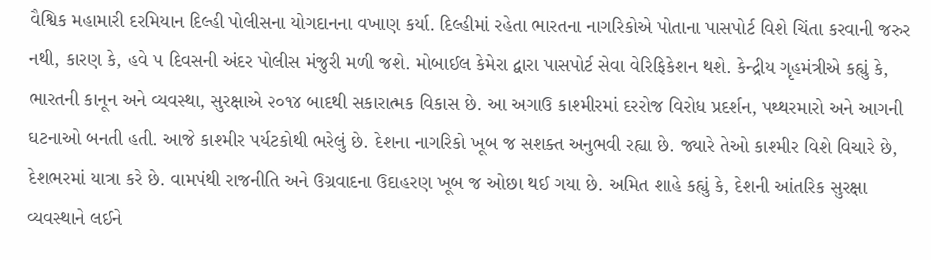વૈશ્વિક મહામારી દરમિયાન દિલ્હી પોલીસના યોગદાનના વખાણ કર્યા. દિલ્હીમાં રહેતા ભારતના નાગરિકોએ પોતાના પાસપોર્ટ વિશે ચિંતા કરવાની જરુર નથી, કારણ કે, હવે ૫ દિવસની અંદર પોલીસ મંજુરી મળી જશે. મોબાઈલ કેમેરા દ્વારા પાસપોર્ટ સેવા વેરિફિકેશન થશે. કેન્દ્રીય ગૃહમંત્રીએ કહ્યું કે, ભારતની કાનૂન અને વ્યવસ્થા, સુરક્ષાએ ૨૦૧૪ બાદથી સકારાત્મક વિકાસ છે. આ અગાઉ કાશ્મીરમાં દરરોજ વિરોધ પ્રદર્શન, પથ્થરમારો અને આગની ઘટનાઓ બનતી હતી. આજે કાશ્મીર પર્યટકોથી ભરેલું છે. દેશના નાગરિકો ખૂબ જ સશક્ત અનુભવી રહ્યા છે. જ્યારે તેઓ કાશ્મીર વિશે વિચારે છે, દેશભરમાં યાત્રા કરે છે. વામપંથી રાજનીતિ અને ઉગ્રવાદના ઉદાહરણ ખૂબ જ ઓછા થઈ ગયા છે. અમિત શાહે કહ્યું કે, દેશની આંતરિક સુરક્ષા વ્યવસ્થાને લઈને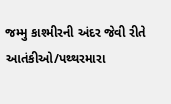જમ્મુ કાશ્મીરની અંદર જેવી રીતે આતંકીઓ/પથ્થરમારા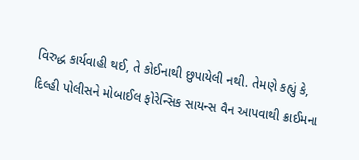વિરુદ્ધ કાર્યવાહી થઈ, તે કોઈનાથી છુપાયેલી નથી. તેમણે કહ્યું કે, દિલ્હી પોલીસને મોબાઈલ ફોરેન્સિક સાયન્સ વૈન આપવાથી ક્રાઈમના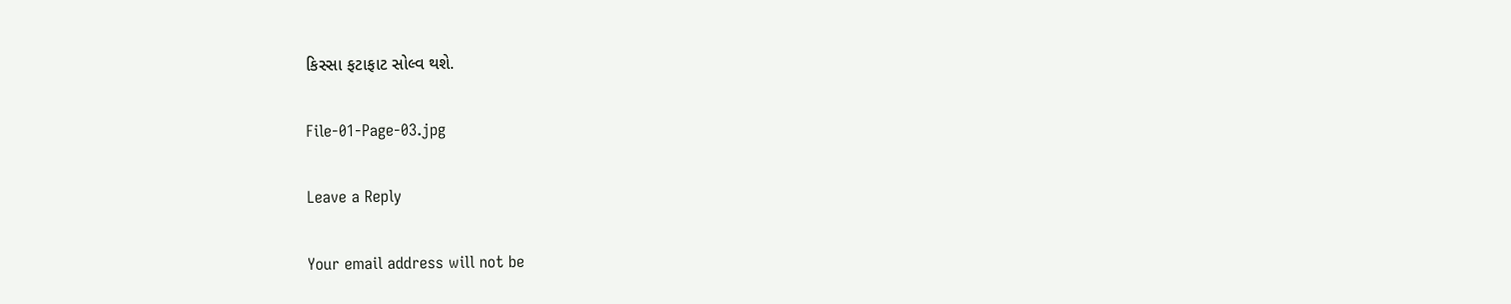કિસ્સા ફટાફાટ સોલ્વ થશે.

File-01-Page-03.jpg

Leave a Reply

Your email address will not be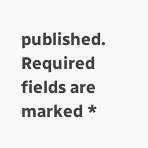published. Required fields are marked *